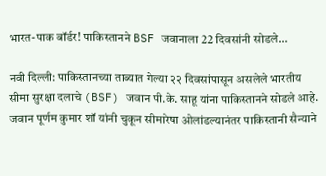भारत-पाक बॉर्डर! पाकिस्तानने BSF जवानाला 22 दिवसांनी सोडले…

नवी दिल्ली: पाकिस्तानच्या ताब्यात गेल्या २२ दिवसांपासून असलेले भारतीय सीमा सुरक्षा दलाचे (BSF) जवान पी.के. साहू यांना पाकिस्तानने सोडले आहे. जवान पूर्णम कुमार शॉ यांनी चुकून सीमारेषा ओलांडल्यानंतर पाकिस्तानी सैन्याने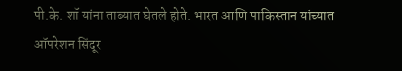पी.के. शॉ यांना ताब्यात घेतले होते. भारत आणि पाकिस्तान यांच्यात ऑपरेशन सिंदूर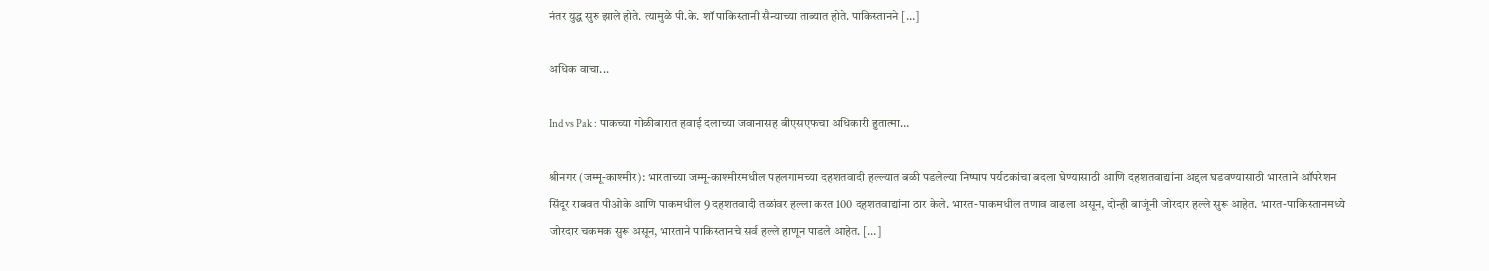नंतर युद्ध सुरु झाले होते. त्यामुळे पी.के. शॉ पाकिस्तानी सैन्याच्या ताब्यात होते. पाकिस्तानने […]

अधिक वाचा...

Ind vs Pak : पाकच्या गोळीबारात हवाई दलाच्या जवानासह बीएसएफचा अधिकारी हुतात्मा…

श्रीनगर (जम्मू-काश्मीर): भारताच्या जम्मू-काश्मीरमधील पहलगामच्या दहशतवादी हल्ल्यात बळी पडलेल्या निष्पाप पर्यटकांचा बदला घेण्यासाठी आणि दहशतवाद्यांना अद्दल घडवण्यासाठी भारताने ऑपरेशन सिंदूर राबवत पीओके आणि पाकमधील 9 दहशतवादी तळांवर हल्ला करत 100 दहशतवाद्यांना ठार केले. भारत-पाकमधील तणाव वाढला असून, दोन्ही बाजूंनी जोरदार हल्ले सुरू आहेत. भारत-पाकिस्तानमध्ये जोरदार चकमक सुरू असून, भारताने पाकिस्तानचे सर्व हल्ले हाणून पाडले आहेत. […]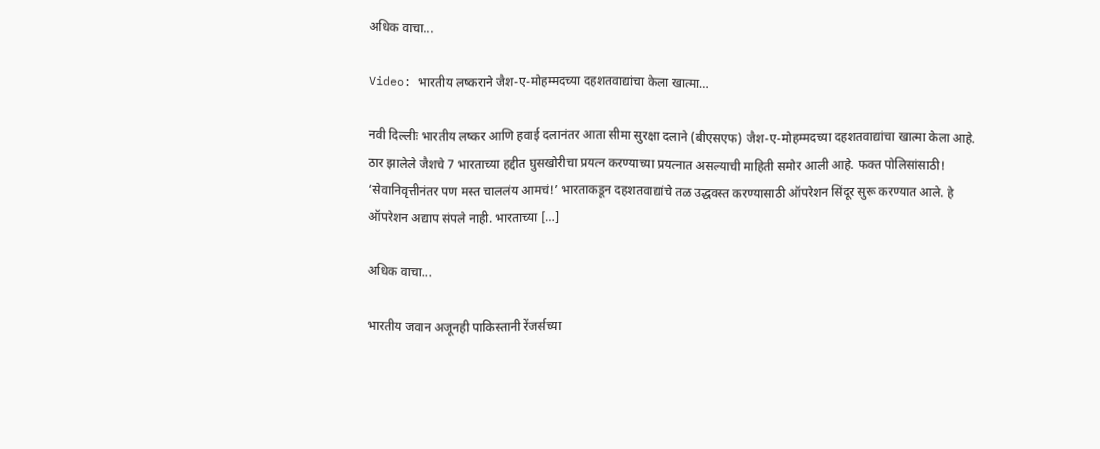अधिक वाचा...

Video: भारतीय लष्कराने जैश-ए-मोहम्मदच्या दहशतवाद्यांचा केला खात्मा…

नवी दिल्लीः भारतीय लष्कर आणि हवाई दलानंतर आता सीमा सुरक्षा दलाने (बीएसएफ) जैश-ए-मोहम्मदच्या दहशतवाद्यांचा खात्मा केला आहे. ठार झालेले जैशचे 7 भारताच्या हद्दीत घुसखोरीचा प्रयत्न करण्याच्या प्रयत्नात असल्याची माहिती समोर आली आहे. फक्त पोलिसांसाठी! ‘सेवानिवृत्तीनंतर पण मस्त चाललंय आमचं!’ भारताकडून दहशतवाद्यांचे तळ उद्धवस्त करण्यासाठी ऑपरेशन सिंदूर सुरू करण्यात आले. हे ऑपरेशन अद्याप संपले नाही. भारताच्या […]

अधिक वाचा...

भारतीय जवान अजूनही पाकिस्तानी रेंजर्सच्या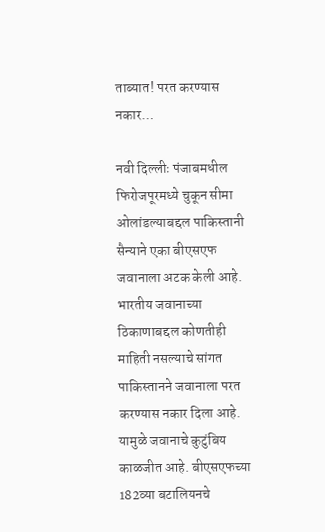ताब्यात! परत करण्यास नकार…

नवी दिल्लीः पंजाबमधील फिरोजपूरमध्ये चुकून सीमा ओलांडल्याबद्दल पाकिस्तानी सैन्याने एका बीएसएफ जवानाला अटक केली आहे. भारतीय जवानाच्या ठिकाणाबद्दल कोणतीही माहिती नसल्याचे सांगत पाकिस्तानने जवानाला परत करण्यास नकार दिला आहे. यामुळे जवानाचे कुटुंबिय काळजीत आहे. बीएसएफच्या 182व्या बटालियनचे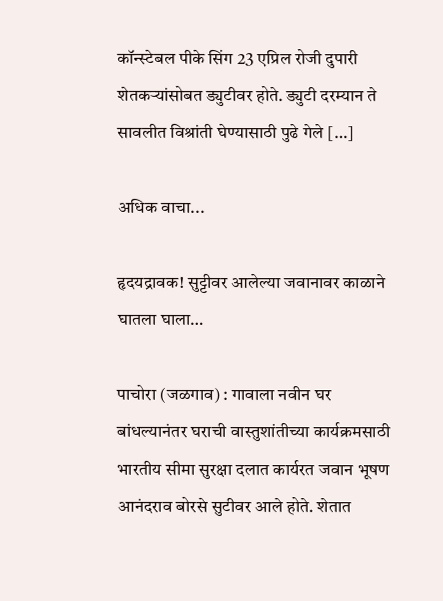कॉन्स्टेबल पीके सिंग 23 एप्रिल रोजी दुपारी शेतकऱ्यांसोबत ड्युटीवर होते. ड्युटी दरम्यान ते सावलीत विश्रांती घेण्यासाठी पुढे गेले […]

अधिक वाचा...

हृदयद्रावक! सुट्टीवर आलेल्या जवानावर काळाने घातला घाला…

पाचोरा (जळगाव) : गावाला नवीन घर बांधल्यानंतर घराची वास्तुशांतीच्या कार्यक्रमसाठी भारतीय सीमा सुरक्षा दलात कार्यरत जवान भूषण आनंदराव बोरसे सुटीवर आले होते. शेतात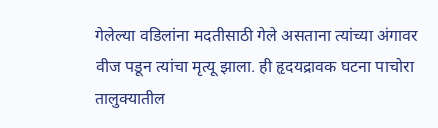गेलेल्या वडिलांना मदतीसाठी गेले असताना त्यांच्या अंगावर वीज पडून त्यांचा मृत्यू झाला. ही हृदयद्रावक घटना पाचोरा तालुक्यातील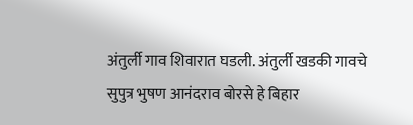अंतुर्ली गाव शिवारात घडली. अंतुर्ली खडकी गावचे सुपुत्र भुषण आनंदराव बोरसे हे बिहार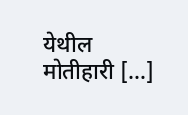येथील मोतीहारी […]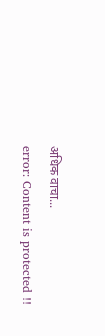अधिक वाचा...
error: Content is protected !!